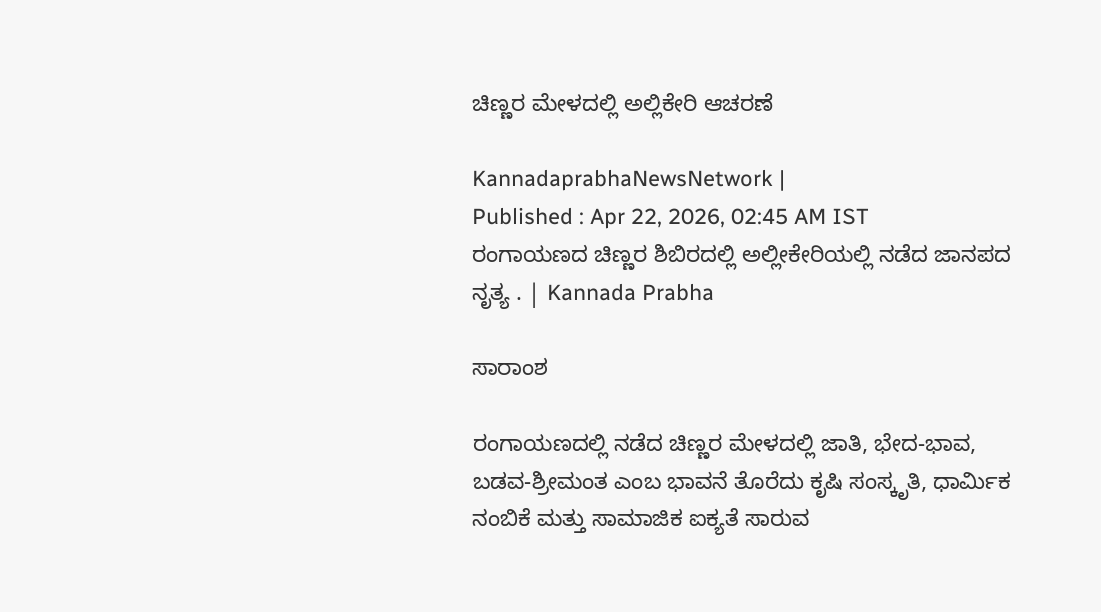ಚಿಣ್ಣರ ಮೇಳದಲ್ಲಿ ಅಲ್ಲಿಕೇರಿ ಆಚರಣೆ

KannadaprabhaNewsNetwork |
Published : Apr 22, 2026, 02:45 AM IST
ರಂಗಾಯಣದ ಚಿಣ್ಣರ ಶಿಬಿರದಲ್ಲಿ ಅಲ್ಲೀಕೇರಿಯಲ್ಲಿ ನಡೆದ ಜಾನಪದ ನೃತ್ಯ . | Kannada Prabha

ಸಾರಾಂಶ

ರಂಗಾಯಣದಲ್ಲಿ ನಡೆದ ಚಿಣ್ಣರ ಮೇಳದಲ್ಲಿ ಜಾತಿ, ಭೇದ-ಭಾವ, ಬಡವ-ಶ್ರೀಮಂತ ಎಂಬ ಭಾವನೆ ತೊರೆದು ಕೃಷಿ ಸಂಸ್ಕೃತಿ, ಧಾರ್ಮಿಕ ನಂಬಿಕೆ ಮತ್ತು ಸಾಮಾಜಿಕ ಐಕ್ಯತೆ ಸಾರುವ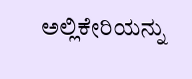ಅಲ್ಲಿಕೇರಿಯನ್ನು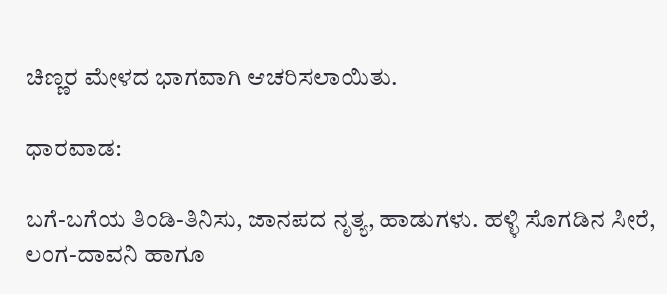ಚಿಣ್ಣರ ಮೇಳದ ಭಾಗವಾಗಿ ಆಚರಿಸಲಾಯಿತು.

ಧಾರವಾಡ:

ಬಗೆ-ಬಗೆಯ ತಿಂಡಿ-ತಿನಿಸು, ಜಾನಪದ ನೃತ್ಯ, ಹಾಡುಗಳು. ಹಳ್ಳಿ ಸೊಗಡಿನ ಸೀರೆ, ಲಂಗ-ದಾವನಿ ಹಾಗೂ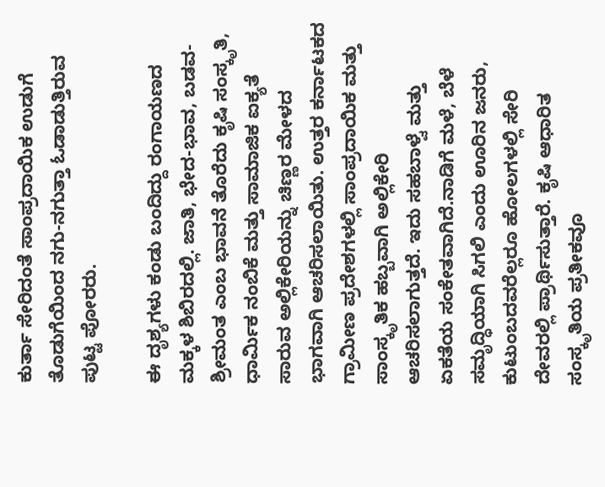ಕುರ್ತಾ ಸೇರಿದಂತೆ ಸಾಂಪ್ರದಾಯಿಕ ಉಡುಗೆ ತೊಡುಗೆಯಿಂದ ನಗು-ನಗುತ್ತಾ ಓಡಾಡುತ್ತಿರುವ ಪುಟ್ಟ ಪೋರರು.

ಈ ದೃಶ್ಯಗಳು ಕಂಡು ಬಂದಿದ್ದು ರಂಗಾಯಣದ ಮಕ್ಕಳ ಶಿಬಿರದಲ್ಲಿ. ಜಾತಿ, ಭೇದ-ಭಾವ, ಬಡವ-ಶ್ರೀಮಂತ ಎಂಬ ಭಾವನೆ ತೊರೆದು ಕೃಷಿ ಸಂಸ್ಕೃತಿ, ಧಾರ್ಮಿಕ ನಂಬಿಕೆ ಮತ್ತು ಸಾಮಾಜಿಕ ಐಕ್ಯತೆ ಸಾರುವ ಅಲ್ಲಿಕೇರಿಯನ್ನು ಚಿಣ್ಣರ ಮೇಳದ ಭಾಗವಾಗಿ ಆಚರಿಸಲಾಯಿತು. ಉತ್ತರ ಕರ್ನಾಟಕದ ಗ್ರಾಮೀಣ ಪ್ರದೇಶಗಳಲ್ಲಿ ಸಾಂಪ್ರದಾಯಿಕ ಮತ್ತು ಸಾಂಸ್ಕೃತಿಕ ಹಬ್ಬವಾಗಿ ಅಲ್ಲಿಕೇರಿ ಆಚರಿಸಲಾಗುತ್ತದೆ. ಇದು ಸಹಬಾಳ್ವೆ ಮತ್ತು ಏಕತೆಯ ಸಂಕೇತವಾಗಿದೆ.ನಾಡಿಗೆ ಮಳೆ, ಬೆಳೆ ಸಮೃದ್ಧಿಯಾಗಿ ಸಿಗಲಿ ಎಂದು ಊರಿನ ಜನರು, ಕುಟುಂಬದವರೆಲ್ಲರೂ ಹೋಲಗಳಲ್ಲಿ ಸೇರಿ ದೇವರಲ್ಲಿ ಪ್ರಾರ್ಥಿಸುತ್ತಾರೆ. ಕೃಷಿ ಆಧಾರಿತ ಸಂಸ್ಕೃತಿಯ ಪ್ರತೀಕವೂ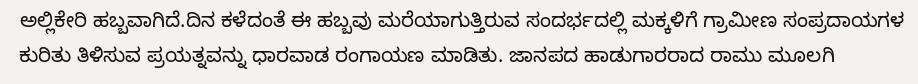ಅಲ್ಲಿಕೇರಿ ಹಬ್ಬವಾಗಿದೆ.ದಿನ ಕಳೆದಂತೆ ಈ ಹಬ್ಬವು ಮರೆಯಾಗುತ್ತಿರುವ ಸಂದರ್ಭದಲ್ಲಿ ಮಕ್ಕಳಿಗೆ ಗ್ರಾಮೀಣ ಸಂಪ್ರದಾಯಗಳ ಕುರಿತು ತಿಳಿಸುವ ಪ್ರಯತ್ನವನ್ನು ಧಾರವಾಡ ರಂಗಾಯಣ ಮಾಡಿತು. ಜಾನಪದ ಹಾಡುಗಾರರಾದ ರಾಮು ಮೂಲಗಿ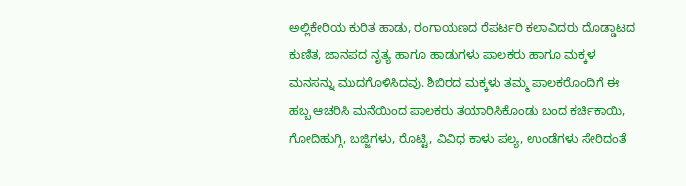ಅಲ್ಲಿಕೇರಿಯ ಕುರಿತ ಹಾಡು, ರಂಗಾಯಣದ ರೆಪರ್ಟರಿ ಕಲಾವಿದರು ದೊಡ್ಡಾಟದ ಕುಣಿತ, ಜಾನಪದ ನೃತ್ಯ ಹಾಗೂ ಹಾಡುಗಳು ಪಾಲಕರು ಹಾಗೂ ಮಕ್ಕಳ ಮನಸನ್ನು ಮುದಗೊಳಿಸಿದವು. ಶಿಬಿರದ ಮಕ್ಕಳು ತಮ್ಮ ಪಾಲಕರೊಂದಿಗೆ ಈ ಹಬ್ಬ ಆಚರಿಸಿ ಮನೆಯಿಂದ ಪಾಲಕರು ತಯಾರಿಸಿಕೊಂಡು ಬಂದ ಕರ್ಚಿಕಾಯಿ, ಗೋದಿಹುಗ್ಗಿ, ಬಜ್ಜಿಗಳು, ರೊಟ್ಟಿ, ವಿವಿಧ ಕಾಳು ಪಲ್ಯ, ಉಂಡೆಗಳು ಸೇರಿದಂತೆ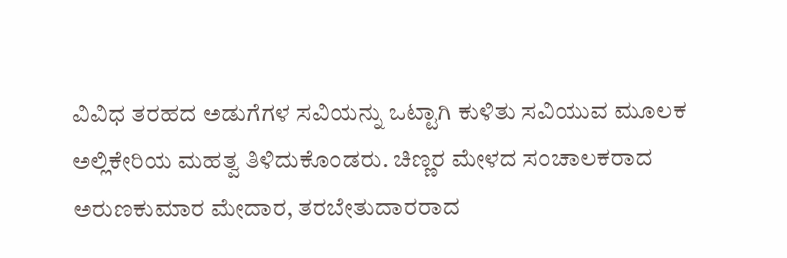ವಿವಿಧ ತರಹದ ಅಡುಗೆಗಳ ಸವಿಯನ್ನು ಒಟ್ಟಾಗಿ ಕುಳಿತು ಸವಿಯುವ ಮೂಲಕ ಅಲ್ಲಿಕೇರಿಯ ಮಹತ್ವ ತಿಳಿದುಕೊಂಡರು. ಚಿಣ್ಣರ ಮೇಳದ ಸಂಚಾಲಕರಾದ ಅರುಣಕುಮಾರ ಮೇದಾರ, ತರಬೇತುದಾರರಾದ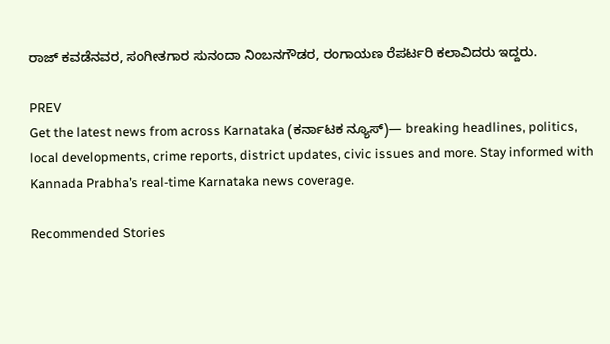ರಾಜ್ ಕವಡೆನವರ, ಸಂಗೀತಗಾರ ಸುನಂದಾ ನಿಂಬನಗೌಡರ, ರಂಗಾಯಣ ರೆಪರ್ಟರಿ ಕಲಾವಿದರು ಇದ್ದರು.

PREV
Get the latest news from across Karnataka (ಕರ್ನಾಟಕ ನ್ಯೂಸ್)— breaking headlines, politics, local developments, crime reports, district updates, civic issues and more. Stay informed with Kannada Prabha’s real‑time Karnataka news coverage.

Recommended Stories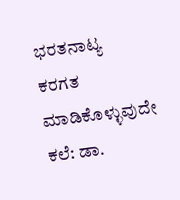ಭರತನಾಟ್ಯ ಕರಗತ ಮಾಡಿಕೊಳ್ಳುವುದೇ ಕಲೆ: ಡಾ.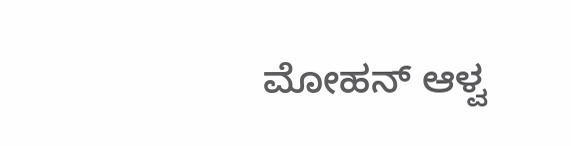ಮೋಹನ್ ಆಳ್ವ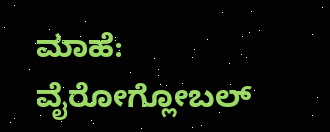ಮಾಹೆ: ವೈರೋಗ್ಲೋಬಲ್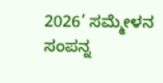2026’ ಸಮ್ಮೇಳನ ಸಂಪನ್ನ